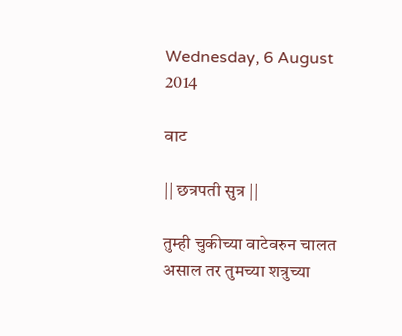Wednesday, 6 August 2014

वाट

|| छत्रपती सुत्र ||

तुम्ही चुकीच्या वाटेवरुन चालत असाल तर तुमच्या शत्रुच्या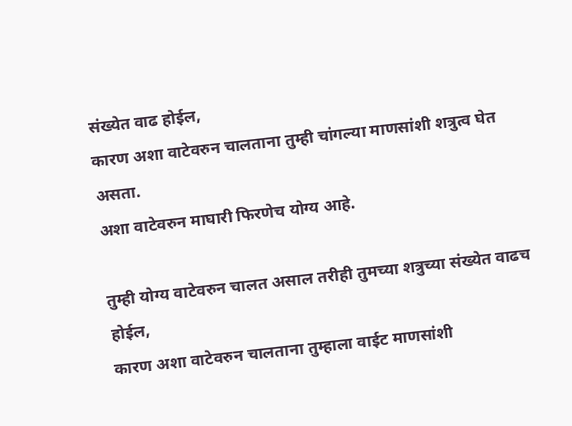संख्येत वाढ होईल,
कारण अशा वाटेवरुन चालताना तुम्ही चांगल्या माणसांशी शत्रुत्व घेत असता.
अशा वाटेवरुन माघारी फिरणेच योग्य आहे.

तुम्ही योग्य वाटेवरुन चालत असाल तरीही तुमच्या शत्रुच्या संख्येत वाढच होईल,
कारण अशा वाटेवरुन चालताना तुम्हाला वाईट माणसांशी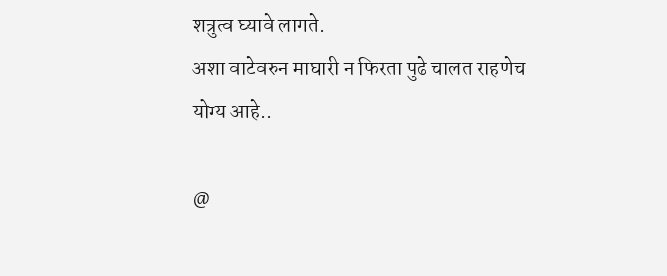शत्रुत्व घ्यावे लागते.
अशा वाटेवरुन माघारी न फिरता पुढे चालत राहणेच योग्य आहे..

@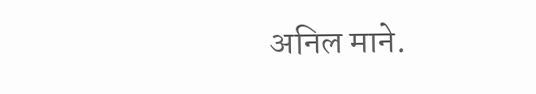अनिल माने.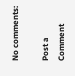No comments:

Post a Comment